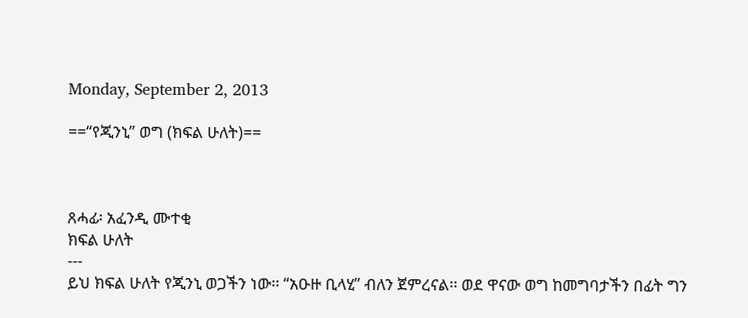Monday, September 2, 2013

==“የጂንኒ” ወግ (ክፍል ሁለት)==



ጸሓፊ፡ አፈንዲ ሙተቂ
ክፍል ሁለት
---
ይህ ክፍል ሁለት የጂንኒ ወጋችን ነው፡፡ “አዑዙ ቢላሂ” ብለን ጀምረናል፡፡ ወደ ዋናው ወግ ከመግባታችን በፊት ግን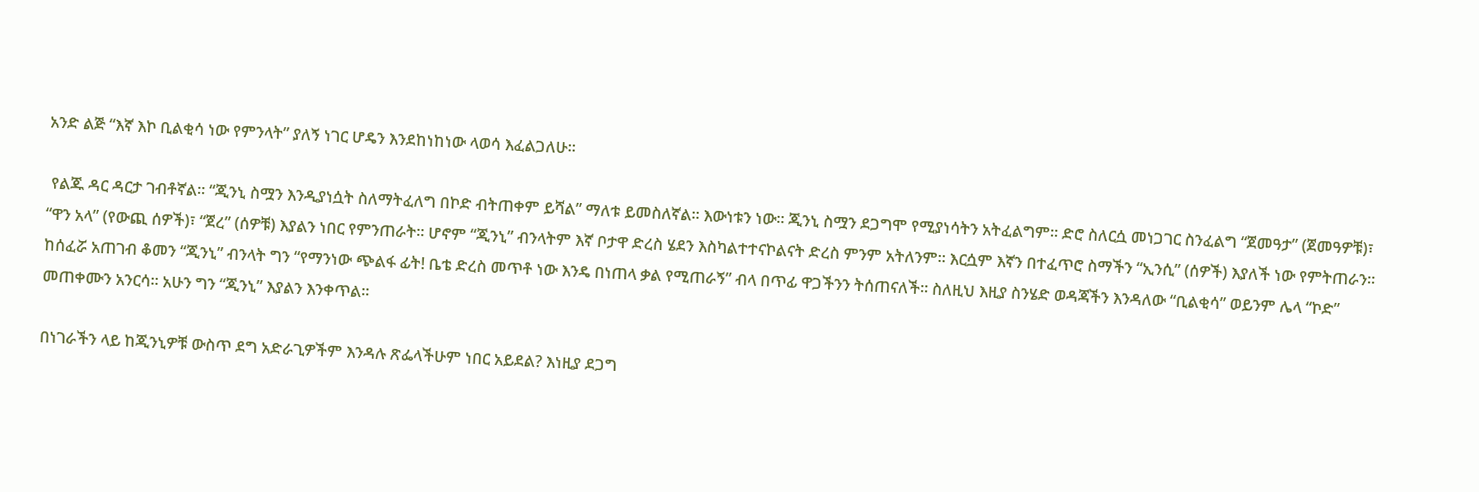አንድ ልጅ “እኛ እኮ ቢልቂሳ ነው የምንላት” ያለኝ ነገር ሆዴን እንደከነከነው ላወሳ እፈልጋለሁ፡፡

 የልጁ ዳር ዳርታ ገብቶኛል፡፡ “ጂንኒ ስሟን እንዲያነሷት ስለማትፈለግ በኮድ ብትጠቀም ይሻል” ማለቱ ይመስለኛል፡፡ እውነቱን ነው፡፡ ጂንኒ ስሟን ደጋግሞ የሚያነሳትን አትፈልግም፡፡ ድሮ ስለርሷ መነጋገር ስንፈልግ “ጀመዓታ” (ጀመዓዎቹ)፣ “ዋን አላ” (የውጪ ሰዎች)፣ “ጀረ” (ሰዎቹ) እያልን ነበር የምንጠራት፡፡ ሆኖም “ጂንኒ” ብንላትም እኛ ቦታዋ ድረስ ሄደን እስካልተተናኮልናት ድረስ ምንም አትለንም፡፡ እርሷም እኛን በተፈጥሮ ስማችን “ኢንሲ” (ሰዎች) እያለች ነው የምትጠራን፡፡ ከሰፈሯ አጠገብ ቆመን “ጂንኒ” ብንላት ግን “የማንነው ጭልፋ ፊት! ቤቴ ድረስ መጥቶ ነው እንዴ በነጠላ ቃል የሚጠራኝ” ብላ በጥፊ ዋጋችንን ትሰጠናለች፡፡ ስለዚህ እዚያ ስንሄድ ወዳጃችን እንዳለው “ቢልቂሳ” ወይንም ሌላ “ኮድ” መጠቀሙን አንርሳ፡፡ አሁን ግን “ጂንኒ” እያልን እንቀጥል፡፡

በነገራችን ላይ ከጂንኒዎቹ ውስጥ ደግ አድራጊዎችም እንዳሉ ጽፌላችሁም ነበር አይደል? እነዚያ ደጋግ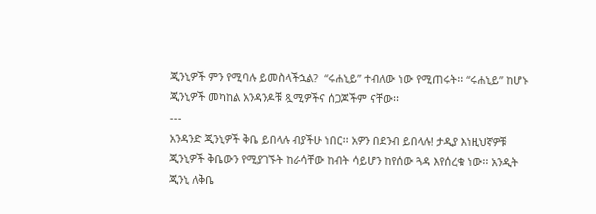ጂንኒዎች ምን የሚባሉ ይመስላችኋል?  “ሩሐኒይ” ተብለው ነው የሚጠሩት፡፡ “ሩሐኒይ” ከሆኑ ጂንኒዎች መካከል አንዳንዶቹ ጿሚዎችና ሰጋጆችም ናቸው፡፡
---
አንዳንድ ጂንኒዎች ቅቤ ይበላሉ ብያችሁ ነበር፡፡ አዎን በደንብ ይበላሉ! ታዲያ እነዚህኛዎቹ ጂንኒዎች ቅቤውን የሚያገኙት ከራሳቸው ከብት ሳይሆን ከየሰው ጓዳ እየሰረቁ ነው፡፡ አንዲት ጂንኒ ለቅቤ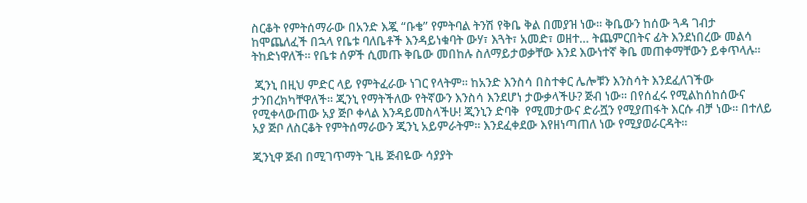ስርቆት የምትሰማራው በአንድ እጇ “ቡቄ” የምትባል ትንሽ የቅቤ ቅል በመያዝ ነው፡፡ ቅቤውን ከሰው ጓዳ ገብታ ከሞጨለፈች በኋላ የቤቱ ባለቤቶች እንዳይነቁባት ውሃ፣ እጓት፣ አመድ፣ ወዘተ… ትጨምርበትና ፊት እንደነበረው መልሳ ትከድነዋለች፡፡ የቤቱ ሰዎች ሲመጡ ቅቤው መበከሉ ስለማይታወቃቸው እንደ እውነተኛ ቅቤ መጠቀማቸውን ይቀጥላሉ፡፡

 ጂንኒ በዚህ ምድር ላይ የምትፈራው ነገር የላትም፡፡ ከአንድ እንስሳ በስተቀር ሌሎቹን እንስሳት እንደፈለገችው ታንበረክካቸዋለች፡፡ ጂንኒ የማትችለው የትኛውን እንስሳ እንደሆነ ታውቃላችሁ? ጅብ ነው፡፡ በየሰፈሩ የሚልከሰከሰውና የሚቀላውጠው አያ ጅቦ ቀላል እንዳይመስላችሁ! ጂንኒን ድባቅ  የሚመታውና ድራሿን የሚያጠፋት እርሱ ብቻ ነው፡፡ በተለይ አያ ጅቦ ለስርቆት የምትሰማራውን ጂንኒ አይምራትም፡፡ እንደፈቀደው እየዘነጣጠለ ነው የሚያወራርዳት፡፡

ጂንኒዋ ጅብ በሚገጥማት ጊዜ ጅብዬው ሳያያት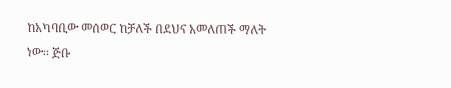ከአካባቢው መሰወር ከቻለች በደህና አመለጠች ማለት ነው፡፡ ጅቡ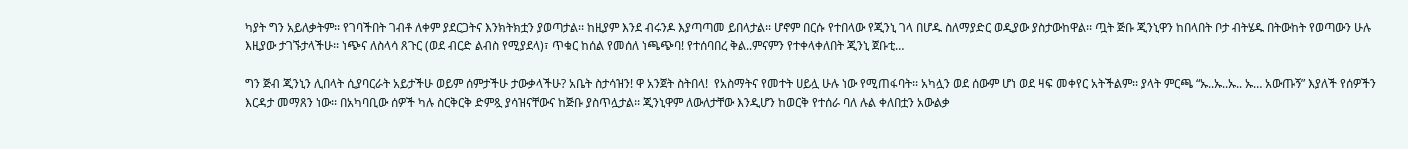ካያት ግን አይለቃትም፡፡ የገባችበት ገብቶ ለቀም ያደርጋትና እንክትክቷን ያወጣታል፡፡ ከዚያም እንደ ብሩንዶ እያጣጣመ ይበላታል፡፡ ሆኖም በርሱ የተበላው የጂንኒ ገላ በሆዱ ስለማያድር ወዲያው ያስታውከዋል፡፡ ጧት ጅቡ ጂንኒዋን ከበላበት ቦታ ብትሄዱ በትውከት የወጣውን ሁሉ እዚያው ታገኙታላችሁ፡፡ ነጭና ለስላሳ ጸጉር (ወደ ብርድ ልብስ የሚያደላ)፣ ጥቁር ከሰል የመሰለ ነጫጭባ! የተሰባበረ ቅል..ምናምን የተቀላቀለበት ጂንኒ ጀቡቲ…

ግን ጅብ ጂንኒን ሊበላት ሲያባርራት አይታችሁ ወይም ሰምታችሁ ታውቃላችሁ? አቤት ስታሳዝን! ዋ አንጀት ስትበላ!  የአስማትና የመተት ሀይሏ ሁሉ ነው የሚጠፋባት፡፡ አካሏን ወደ ሰውም ሆነ ወደ ዛፍ መቀየር አትችልም፡፡ ያላት ምርጫ “ኡ..ኡ..ኡ.. ኡ… አውጡኝ” እያለች የሰዎችን እርዳታ መማጸን ነው፡፡ በአካባቢው ሰዎች ካሉ ስርቅርቅ ድምጿ ያሳዝናቸውና ከጅቡ ያስጥሏታል፡፡ ጂንኒዋም ለውለታቸው እንዲሆን ከወርቅ የተሰራ ባለ ሉል ቀለበቷን አውልቃ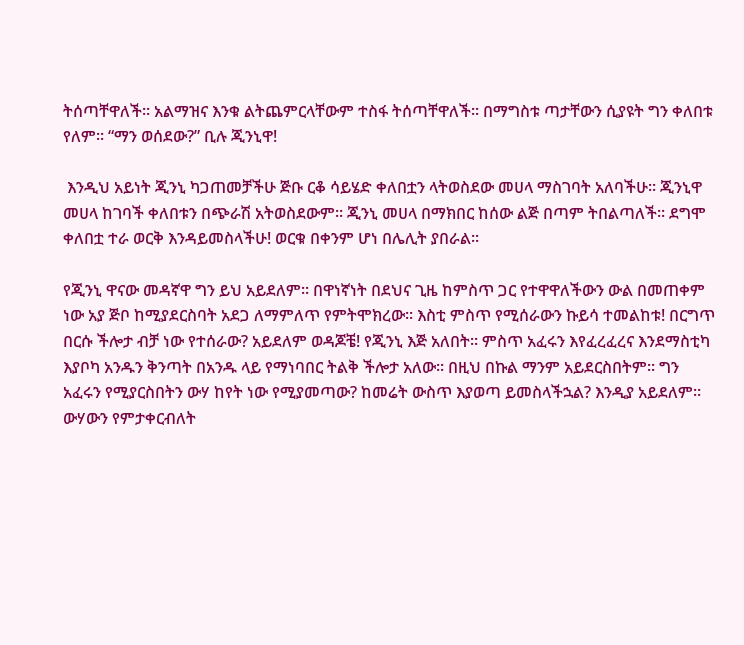ትሰጣቸዋለች፡፡ አልማዝና እንቁ ልትጨምርላቸውም ተስፋ ትሰጣቸዋለች፡፡ በማግስቱ ጣታቸውን ሲያዩት ግን ቀለበቱ የለም፡፡ “ማን ወሰደው?” ቢሉ ጂንኒዋ!

 እንዲህ አይነት ጂንኒ ካጋጠመቻችሁ ጅቡ ርቆ ሳይሄድ ቀለበቷን ላትወስደው መሀላ ማስገባት አለባችሁ፡፡ ጂንኒዋ መሀላ ከገባች ቀለበቱን በጭራሽ አትወስደውም፡፡ ጂንኒ መሀላ በማክበር ከሰው ልጅ በጣም ትበልጣለች፡፡ ደግሞ ቀለበቷ ተራ ወርቅ እንዳይመስላችሁ! ወርቁ በቀንም ሆነ በሌሊት ያበራል፡፡

የጂንኒ ዋናው መዳኛዋ ግን ይህ አይደለም፡፡ በዋነኛነት በደህና ጊዜ ከምስጥ ጋር የተዋዋለችውን ውል በመጠቀም ነው አያ ጅቦ ከሚያደርስባት አደጋ ለማምለጥ የምትሞክረው፡፡ እስቲ ምስጥ የሚሰራውን ኩይሳ ተመልከቱ! በርግጥ በርሱ ችሎታ ብቻ ነው የተሰራው? አይደለም ወዳጆቼ! የጂንኒ እጅ አለበት፡፡ ምስጥ አፈሩን እየፈረፈረና እንደማስቲካ እያቦካ አንዱን ቅንጣት በአንዱ ላይ የማነባበር ትልቅ ችሎታ አለው፡፡ በዚህ በኩል ማንም አይደርስበትም፡፡ ግን አፈሩን የሚያርስበትን ውሃ ከየት ነው የሚያመጣው? ከመሬት ውስጥ እያወጣ ይመስላችኋል? እንዲያ አይደለም፡፡ ውሃውን የምታቀርብለት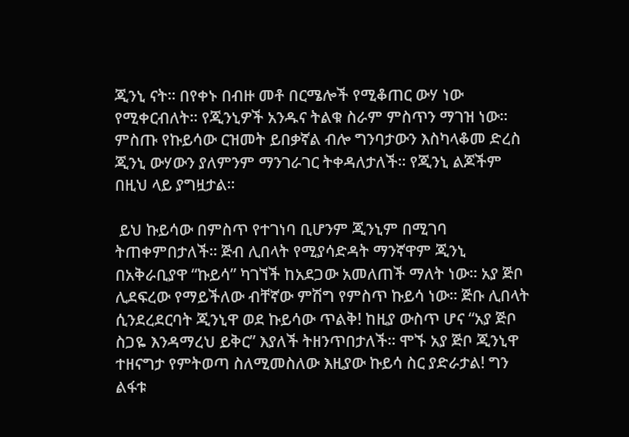ጂንኒ ናት፡፡ በየቀኑ በብዙ መቶ በርሜሎች የሚቆጠር ውሃ ነው የሚቀርብለት፡፡ የጂንኒዎች አንዱና ትልቁ ስራም ምስጥን ማገዝ ነው፡፡ ምስጡ የኩይሳው ርዝመት ይበቃኛል ብሎ ግንባታውን እስካላቆመ ድረስ ጂንኒ ውሃውን ያለምንም ማንገራገር ትቀዳለታለች፡፡ የጂንኒ ልጆችም በዚህ ላይ ያግዟታል፡፡

 ይህ ኩይሳው በምስጥ የተገነባ ቢሆንም ጂንኒም በሚገባ ትጠቀምበታለች፡፡ ጅብ ሊበላት የሚያሳድዳት ማንኛዋም ጂንኒ በአቅራቢያዋ “ኩይሳ” ካገኘች ከአደጋው አመለጠች ማለት ነው፡፡ አያ ጅቦ ሊደፍረው የማይችለው ብቸኛው ምሽግ የምስጥ ኩይሳ ነው፡፡ ጅቡ ሊበላት ሲንደረደርባት ጂንኒዋ ወደ ኩይሳው ጥልቅ! ከዚያ ውስጥ ሆና “አያ ጅቦ ስጋዬ እንዳማረህ ይቅር” እያለች ትዘንጥበታለች፡፡ ሞኙ አያ ጅቦ ጂንኒዋ ተዘናግታ የምትወጣ ስለሚመስለው እዚያው ኩይሳ ስር ያድራታል! ግን ልፋቱ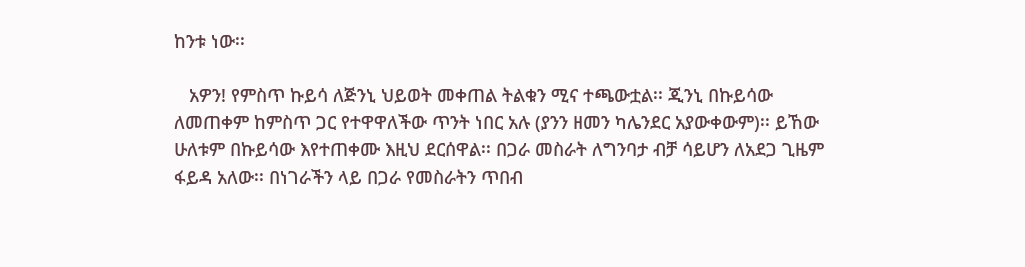ከንቱ ነው፡፡

   አዎን! የምስጥ ኩይሳ ለጅንኒ ህይወት መቀጠል ትልቁን ሚና ተጫውቷል፡፡ ጂንኒ በኩይሳው ለመጠቀም ከምስጥ ጋር የተዋዋለችው ጥንት ነበር አሉ (ያንን ዘመን ካሌንደር አያውቀውም)፡፡ ይኸው ሁለቱም በኩይሳው እየተጠቀሙ እዚህ ደርሰዋል፡፡ በጋራ መስራት ለግንባታ ብቻ ሳይሆን ለአደጋ ጊዜም ፋይዳ አለው፡፡ በነገራችን ላይ በጋራ የመስራትን ጥበብ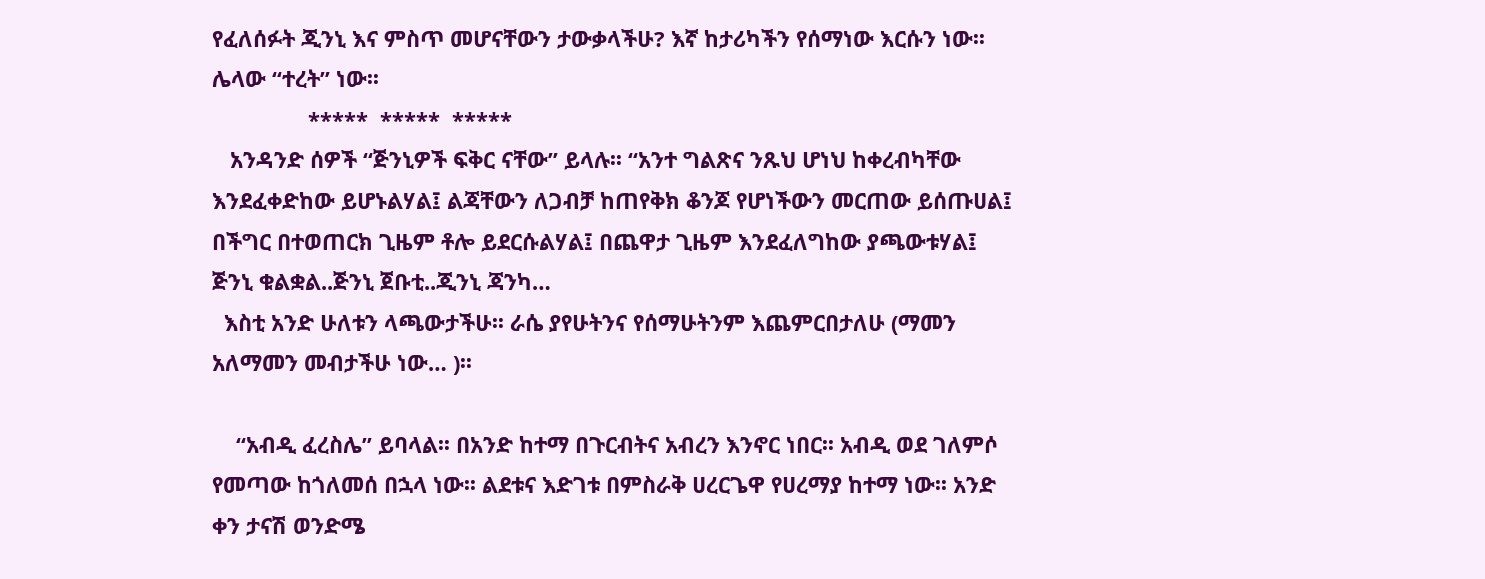የፈለሰፉት ጂንኒ እና ምስጥ መሆናቸውን ታውቃላችሁ? እኛ ከታሪካችን የሰማነው እርሱን ነው፡፡ ሌላው “ተረት” ነው፡፡
                *****  *****  *****
   አንዳንድ ሰዎች “ጅንኒዎች ፍቅር ናቸው” ይላሉ፡፡ “አንተ ግልጽና ንጹህ ሆነህ ከቀረብካቸው እንደፈቀድከው ይሆኑልሃል፤ ልጃቸውን ለጋብቻ ከጠየቅክ ቆንጆ የሆነችውን መርጠው ይሰጡሀል፤ በችግር በተወጠርክ ጊዜም ቶሎ ይደርሱልሃል፤ በጨዋታ ጊዜም እንደፈለግከው ያጫውቱሃል፤ ጅንኒ ቁልቋል..ጅንኒ ጀቡቲ..ጂንኒ ጃንካ…
  እስቲ አንድ ሁለቱን ላጫውታችሁ፡፡ ራሴ ያየሁትንና የሰማሁትንም እጨምርበታለሁ (ማመን አለማመን መብታችሁ ነው… )፡፡

    “አብዲ ፈረስሌ” ይባላል፡፡ በአንድ ከተማ በጉርብትና አብረን እንኖር ነበር፡፡ አብዲ ወደ ገለምሶ የመጣው ከጎለመሰ በኋላ ነው፡፡ ልደቱና እድገቱ በምስራቅ ሀረርጌዋ የሀረማያ ከተማ ነው፡፡ አንድ ቀን ታናሽ ወንድሜ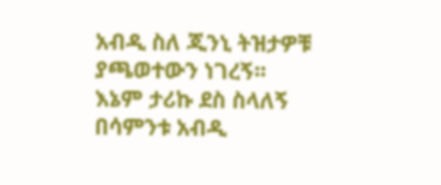አብዲ ስለ ጂንኒ ትዝታዎቹ ያጫወተውን ነገረኝ፡፡ እኔም ታሪኩ ደስ ስላለኝ በሳምንቱ አብዲ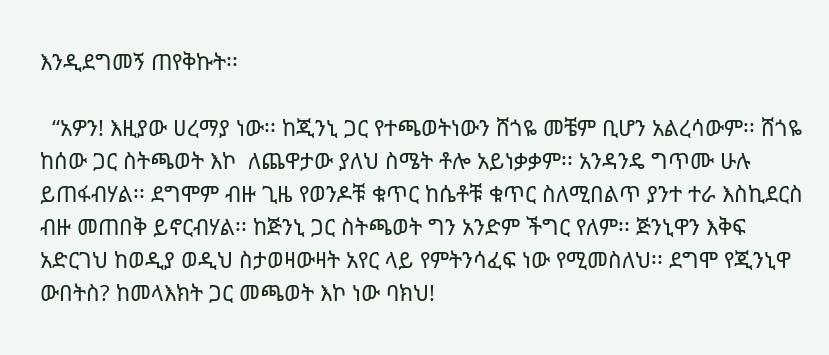እንዲደግመኝ ጠየቅኩት፡፡

  “አዎን! እዚያው ሀረማያ ነው፡፡ ከጂንኒ ጋር የተጫወትነውን ሸጎዬ መቼም ቢሆን አልረሳውም፡፡ ሸጎዬ ከሰው ጋር ስትጫወት እኮ  ለጨዋታው ያለህ ስሜት ቶሎ አይነቃቃም፡፡ አንዳንዴ ግጥሙ ሁሉ ይጠፋብሃል፡፡ ደግሞም ብዙ ጊዜ የወንዶቹ ቁጥር ከሴቶቹ ቁጥር ስለሚበልጥ ያንተ ተራ እስኪደርስ ብዙ መጠበቅ ይኖርብሃል፡፡ ከጅንኒ ጋር ስትጫወት ግን አንድም ችግር የለም፡፡ ጅንኒዋን እቅፍ አድርገህ ከወዲያ ወዲህ ስታወዛውዛት አየር ላይ የምትንሳፈፍ ነው የሚመስለህ፡፡ ደግሞ የጂንኒዋ ውበትስ? ከመላእክት ጋር መጫወት እኮ ነው ባክህ!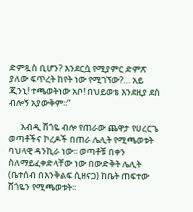ድምጿስ ቢሆን? እንደርሷ የሚያምር ድምጽ ያለው ፍጥረት ከየት ነው የሚገኘው?… አይ ጂንኒ! ተጫወትነው አቦ! በህይወቴ እንደዚያ ደስ ብሎኝ አያውቅም፡፡”

      አብዲ ሸጎዬ ብሎ የጠራው ጨዋታ የሀረርጌ ወጣቶችና ኮረዶች በጠራ ሌሊት የሚጫወቱት ባህላዊ ዳንኪራ ነው፡፡ ወጣቶቹ በቀን ስለማይፈቀድላቸው ነው በውድቅት ሌሊት (ቤተሰብ በእንቅልፍ ሲዘናጋ) ከቤት ጠፍተው ሸጎዬን የሚጫወቱት፡፡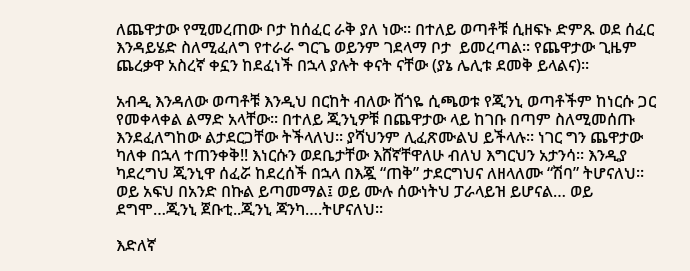ለጨዋታው የሚመረጠው ቦታ ከሰፈር ራቅ ያለ ነው፡፡ በተለይ ወጣቶቹ ሲዘፍኑ ድምጹ ወደ ሰፈር እንዳይሄድ ስለሚፈለግ የተራራ ግርጌ ወይንም ገደላማ ቦታ  ይመረጣል፡፡ የጨዋታው ጊዜም ጨረቃዋ አስረኛ ቀኗን ከደፈነች በኋላ ያሉት ቀናት ናቸው (ያኔ ሌሊቱ ደመቅ ይላልና)፡፡

አብዲ እንዳለው ወጣቶቹ እንዲህ በርከት ብለው ሸጎዬ ሲጫወቱ የጂንኒ ወጣቶችም ከነርሱ ጋር የመቀላቀል ልማድ አላቸው፡፡ በተለይ ጂንኒዎቹ በጨዋታው ላይ ከገቡ በጣም ስለሚመሰጡ እንደፈለግከው ልታደርጋቸው ትችላለህ፡፡ ያሻህንም ሊፈጽሙልህ ይችላሉ፡፡ ነገር ግን ጨዋታው ካለቀ በኋላ ተጠንቀቅ!! እነርሱን ወደቤታቸው እሸኛቸዋለሁ ብለህ እግርህን አታንሳ፡፡ እንዲያ ካደረግህ ጂንኒዋ ሰፈሯ ከደረሰች በኋላ በእጇ “ጠቅ” ታደርግህና ለዘላለሙ “ሽባ” ትሆናለህ፡፡ ወይ አፍህ በአንድ በኩል ይጣመማል፤ ወይ ሙሉ ሰውነትህ ፓራላይዝ ይሆናል… ወይ ደግሞ…ጂንኒ ጀቡቲ..ጂንኒ ጃንካ….ትሆናለህ፡፡

እድለኛ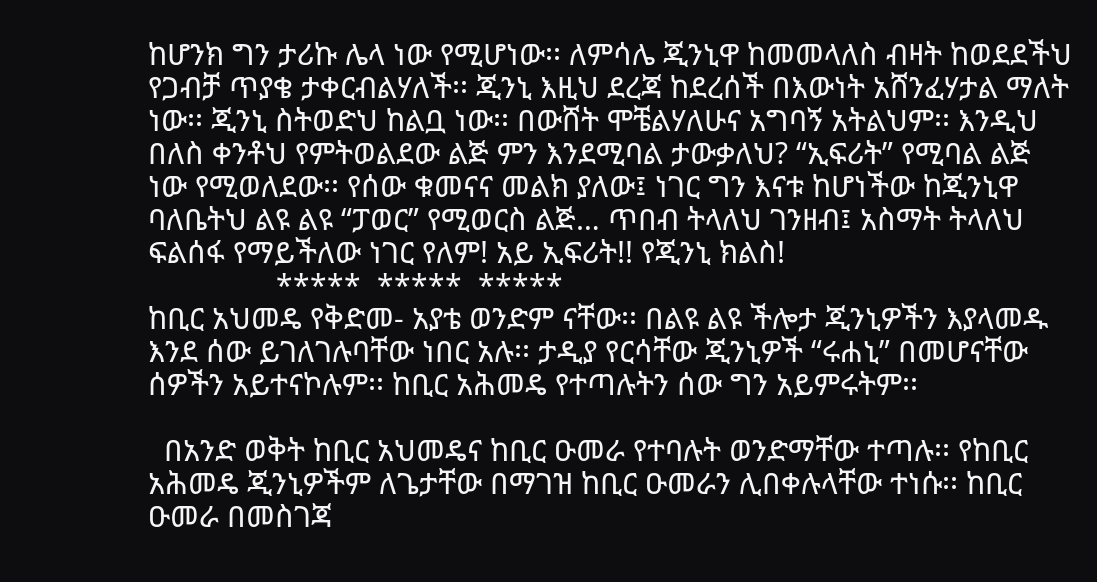ከሆንክ ግን ታሪኩ ሌላ ነው የሚሆነው፡፡ ለምሳሌ ጂንኒዋ ከመመላለስ ብዛት ከወደደችህ የጋብቻ ጥያቄ ታቀርብልሃለች፡፡ ጂንኒ እዚህ ደረጃ ከደረሰች በእውነት አሸንፈሃታል ማለት ነው፡፡ ጂንኒ ስትወድህ ከልቧ ነው፡፡ በውሸት ሞቼልሃለሁና አግባኝ አትልህም፡፡ እንዲህ በለስ ቀንቶህ የምትወልደው ልጅ ምን እንደሚባል ታውቃለህ? “ኢፍሪት” የሚባል ልጅ ነው የሚወለደው፡፡ የሰው ቁመናና መልክ ያለው፤ ነገር ግን እናቱ ከሆነችው ከጂንኒዋ ባለቤትህ ልዩ ልዩ “ፓወር” የሚወርስ ልጅ… ጥበብ ትላለህ ገንዘብ፤ አስማት ትላለህ ፍልሰፋ የማይችለው ነገር የለም! አይ ኢፍሪት!! የጂንኒ ክልስ!
                *****  *****  *****
ከቢር አህመዴ የቅድመ- አያቴ ወንድም ናቸው፡፡ በልዩ ልዩ ችሎታ ጂንኒዎችን እያላመዱ እንደ ሰው ይገለገሉባቸው ነበር አሉ፡፡ ታዲያ የርሳቸው ጂንኒዎች “ሩሐኒ” በመሆናቸው ሰዎችን አይተናኮሉም፡፡ ከቢር አሕመዴ የተጣሉትን ሰው ግን አይምሩትም፡፡

  በአንድ ወቅት ከቢር አህመዴና ከቢር ዑመራ የተባሉት ወንድማቸው ተጣሉ፡፡ የከቢር አሕመዴ ጂንኒዎችም ለጌታቸው በማገዝ ከቢር ዑመራን ሊበቀሉላቸው ተነሱ፡፡ ከቢር ዑመራ በመስገጃ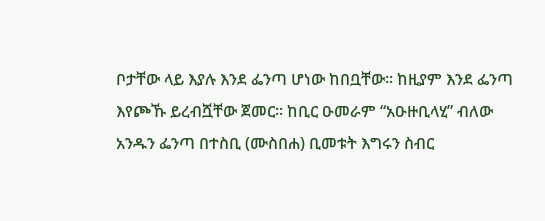ቦታቸው ላይ እያሉ እንደ ፌንጣ ሆነው ከበቧቸው፡፡ ከዚያም እንደ ፌንጣ እየጮኹ ይረብሿቸው ጀመር፡፡ ከቢር ዑመራም “አዑዙቢላሂ” ብለው አንዱን ፌንጣ በተስቢ (ሙስበሐ) ቢመቱት እግሩን ስብር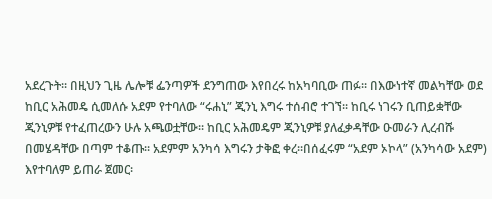አደረጉት፡፡ በዚህን ጊዜ ሌሎቹ ፌንጣዎች ደንግጠው እየበረሩ ከአካባቢው ጠፉ፡፡ በእውነተኛ መልካቸው ወደ ከቢር አሕመዴ ሲመለሱ አደም የተባለው “ሩሐኒ” ጂንኒ እግሩ ተሰብሮ ተገኘ፡፡ ከቢሩ ነገሩን ቢጠይቋቸው ጂንኒዎቹ የተፈጠረውን ሁሉ አጫወቷቸው፡፡ ከቢር አሕመዴም ጂንኒዎቹ ያለፈቃዳቸው ዑመራን ሊረብሹ በመሄዳቸው በጣም ተቆጡ፡፡ አደምም አንካሳ እግሩን ታቅፎ ቀረ፡፡በሰፈሩም “አደም ኦኮላ” (አንካሳው አደም) እየተባለም ይጠራ ጀመር፡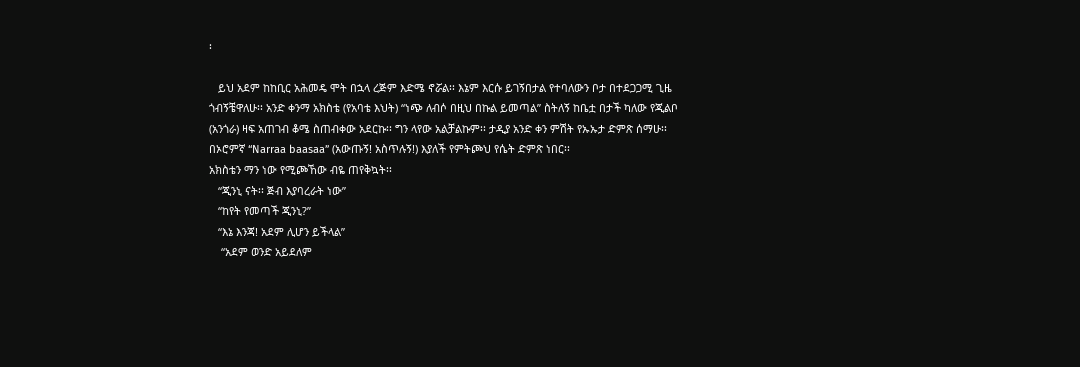፡

   ይህ አደም ከከቢር አሕመዴ ሞት በኋላ ረጅም እድሜ ኖሯል፡፡ እኔም እርሱ ይገኝበታል የተባለውን ቦታ በተደጋጋሚ ጊዜ ጎብኝቼዋለሁ፡፡ አንድ ቀንማ አክስቴ (የአባቴ እህት) “ነጭ ለብሶ በዚህ በኩል ይመጣል” ስትለኝ ከቤቷ በታች ካለው የጂልቦ (አንጎራ) ዛፍ አጠገብ ቆሜ ስጠብቀው አደርኩ፡፡ ግን ላየው አልቻልኩም፡፡ ታዲያ አንድ ቀን ምሽት የኡኡታ ድምጽ ሰማሁ፡፡ በኦሮምኛ “Narraa baasaa” (አውጡኝ! አስጥሉኝ!) እያለች የምትጮህ የሴት ድምጽ ነበር፡፡
አክስቴን ማን ነው የሚጮኸው ብዬ ጠየቅኳት፡፡
   “ጂንኒ ናት፡፡ ጅብ እያባረራት ነው”
   “ከየት የመጣች ጂንኒ?”
   “እኔ እንጃ! አደም ሊሆን ይችላል”
    “አደም ወንድ አይደለም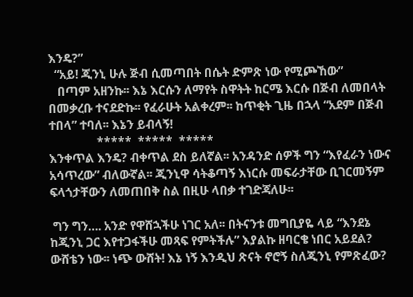እንዴ?”
  “አይ! ጂንኒ ሁሉ ጅብ ሲመጣበት በሴት ድምጽ ነው የሚጮኸው”
   በጣም አዘንኩ፡፡ እኔ እርሱን ለማየት ስዋትት ከርሜ እርሱ በጅብ ለመበላት በመቃረቡ ተናደድኩ፡፡ የፈራሁት አልቀረም፡፡ ከጥቂት ጊዜ በኋላ “አደም በጅብ ተበላ” ተባለ፡፡ እኔን ይብላኝ!
                *****  *****  *****
እንቀጥል እንዴ? ብቀጥል ደስ ይለኛል፡፡ አንዳንድ ሰዎች ግን “እየፈራን ነውና አሳጥረው” ብለውኛል፡፡ ጂንኒዋ ሳትቆጣኝ እነርሱ መፍራታቸው ቢገርመኝም ፍላጎታቸውን ለመጠበቅ ስል በዚሁ ላበቃ ተገድጃለሁ፡፡

 ግን ግን…. አንድ የዋሸኋችሁ ነገር አለ፡፡ በትናንቱ መግቢያዬ ላይ “እንደኔ ከጂንኒ ጋር እየተጋፋችሁ መጻፍ የምትችሉ” እያልኩ ዘባርቄ ነበር አይደል? ውሸቴን ነው፡፡ ነጭ ውሸት! እኔ ነኝ እንዲህ ጽናት ኖሮኝ ስለጂንኒ የምጽፈው?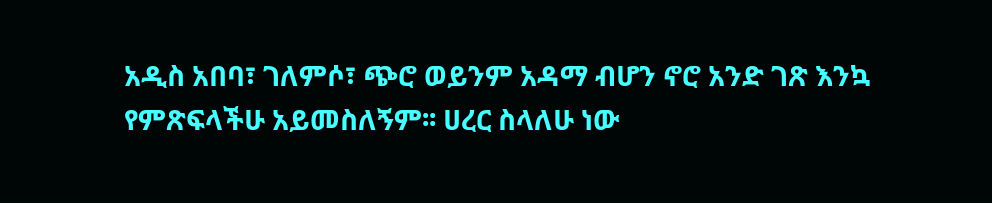አዲስ አበባ፣ ገለምሶ፣ ጭሮ ወይንም አዳማ ብሆን ኖሮ አንድ ገጽ እንኳ የምጽፍላችሁ አይመስለኝም፡፡ ሀረር ስላለሁ ነው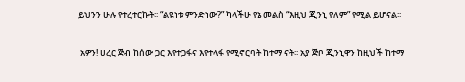ይህንን ሁሉ የተረተርኩት፡፡ “ልዩነቱ ምንድነው?” ካላችሁ የኔ መልስ “እዚህ ጂንኒ የለም” የሚል ይሆናል፡፡

 አዎን! ሀረር ጅብ ከሰው ጋር እየተጋፋና እየተላፋ የሚኖርባት ከተማ ናት፡፡ አያ ጅቦ ጂንኒዋን ከዚህች ከተማ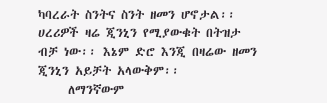ካባረራት ስንትና ስንት ዘመን ሆኖታል፡፡ ሀረሪዎች ዛሬ ጂንኒን የሚያውቁት በትዝታ ብቻ ነው፡፡ እኔም ድሮ እንጂ በዛሬው ዘመን ጂንኒን አይቻት አላውቅም፡፡
     ለማንኛውም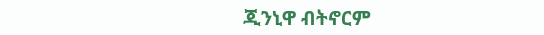ጂንኒዋ ብትኖርም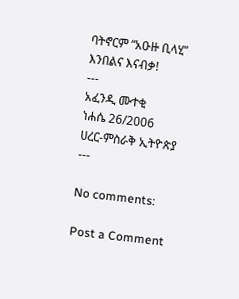ባትኖርም “አዑዙ ቢላሂ” እንበልና እናብቃ!
---
አፈንዲ ሙተቂ
ነሐሴ 26/2006
ሀረር-ምስራቅ ኢትዮጵያ
---

No comments:

Post a Comment